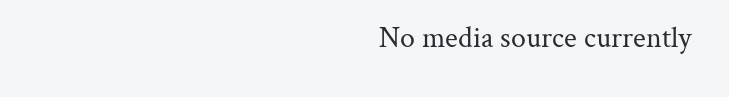No media source currently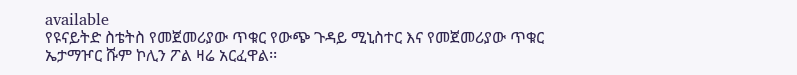available
የዩናይትድ ስቴትስ የመጀመሪያው ጥቁር የውጭ ጉዳይ ሚኒስተር እና የመጀመሪያው ጥቁር ኤታማዦር ሹም ኮሊን ፖል ዛሬ አርፈዋል፡፡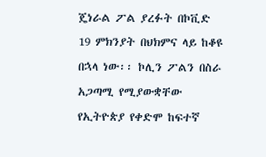ጄነራል ፖል ያረፉት በኮቪድ 19 ምክንያት በህክምና ላይ ከቆዩ በኋላ ነው፡፡ ኮሊን ፖልን በስራ አጋጣሚ የሚያውቋቸው የኢትዮጵያ የቀድሞ ከፍተኛ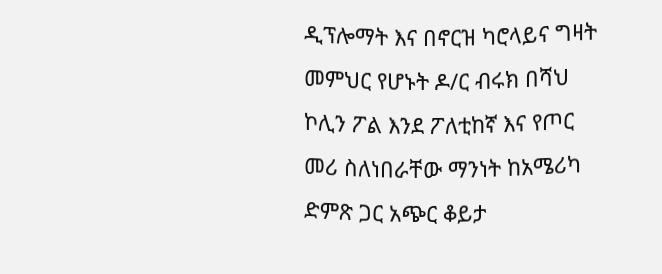ዲፕሎማት እና በኖርዝ ካሮላይና ግዛት መምህር የሆኑት ዶ/ር ብሩክ በሻህ ኮሊን ፖል እንደ ፖለቲከኛ እና የጦር መሪ ስለነበራቸው ማንነት ከአሜሪካ ድምጽ ጋር አጭር ቆይታ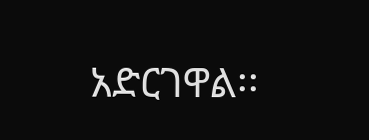አድርገዋል፡፡